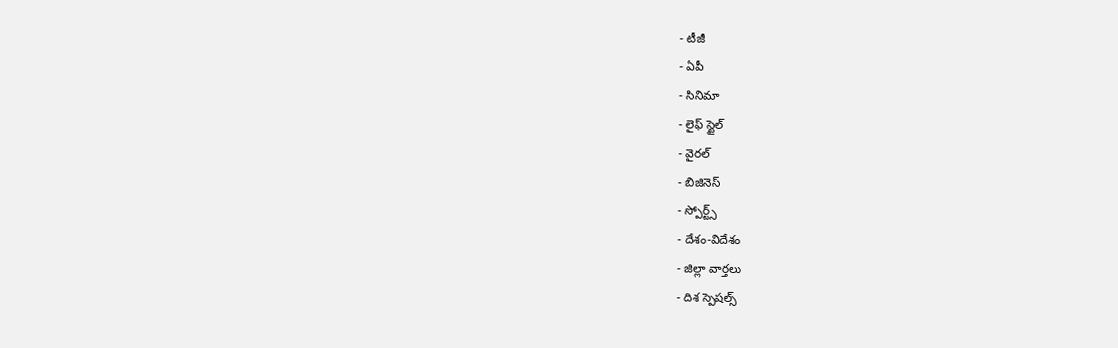- టీజీ
- ఏపీ
- సినిమా
- లైఫ్ స్టైల్
- వైరల్
- బిజినెస్
- స్పోర్ట్స్
- దేశం-విదేశం
- జిల్లా వార్తలు
- దిశ స్పెషల్స్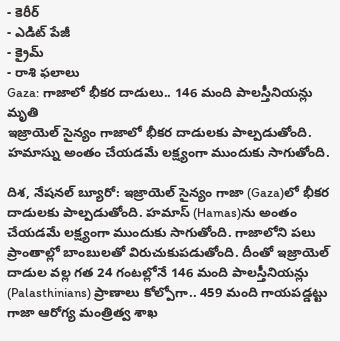- కెరీర్
- ఎడిట్ పేజీ
- క్రైమ్
- రాశి ఫలాలు
Gaza: గాజాలో భీకర దాడులు.. 146 మంది పాలస్తీనియన్లు మృతి
ఇజ్రాయెల్ సైన్యం గాజాలో భీకర దాడులకు పాల్పడుతోంది. హమాస్ను అంతం చేయడమే లక్ష్యంగా ముందుకు సాగుతోంది.

దిశ, నేషనల్ బ్యూరో: ఇజ్రాయెల్ సైన్యం గాజా (Gaza)లో భీకర దాడులకు పాల్పడుతోంది. హమాస్ (Hamas)ను అంతం చేయడమే లక్ష్యంగా ముందుకు సాగుతోంది. గాజాలోని పలు ప్రాంతాల్లో బాంబులతో విరుచుకుపడుతోంది. దీంతో ఇజ్రాయెల్ దాడుల వల్ల గత 24 గంటల్లోనే 146 మంది పాలస్తీనియన్లు (Palasthinians) ప్రాణాలు కోల్పోగా.. 459 మంది గాయపడ్డట్టు గాజా ఆరోగ్య మంత్రిత్వ శాఖ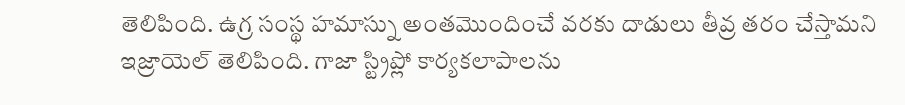తెలిపింది. ఉగ్ర సంస్థ హమాస్ను అంతమొందించే వరకు దాడులు తీవ్ర తరం చేస్తామని ఇజ్రాయెల్ తెలిపింది. గాజా స్ట్రిప్లో కార్యకలాపాలను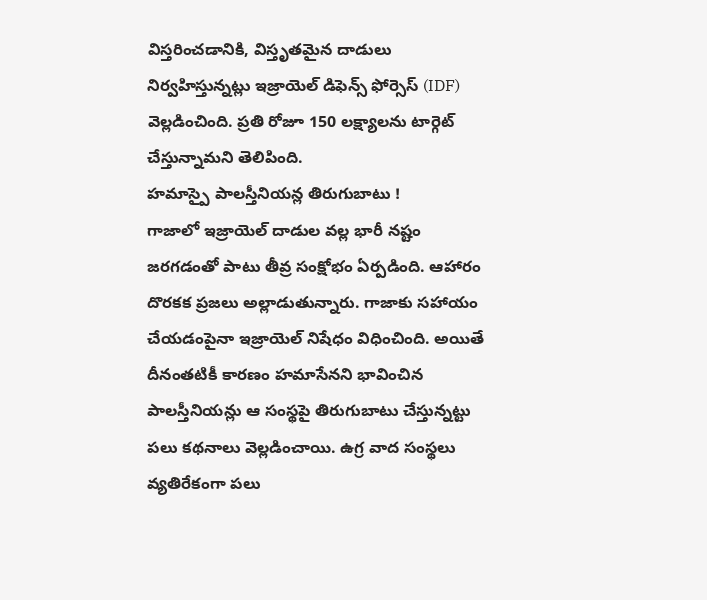విస్తరించడానికి, విస్తృతమైన దాడులు నిర్వహిస్తున్నట్లు ఇజ్రాయెల్ డిఫెన్స్ ఫోర్సెస్ (IDF) వెల్లడించింది. ప్రతి రోజూ 150 లక్ష్యాలను టార్గెట్ చేస్తున్నామని తెలిపింది.
హమాస్పై పాలస్తీనియన్ల తిరుగుబాటు !
గాజాలో ఇజ్రాయెల్ దాడుల వల్ల భారీ నష్టం జరగడంతో పాటు తీవ్ర సంక్షోభం ఏర్పడింది. ఆహారం దొరకక ప్రజలు అల్లాడుతున్నారు. గాజాకు సహాయం చేయడంపైనా ఇజ్రాయెల్ నిషేధం విధించింది. అయితే దీనంతటికీ కారణం హమాసేనని భావించిన పాలస్తీనియన్లు ఆ సంస్థపై తిరుగుబాటు చేస్తున్నట్టు పలు కథనాలు వెల్లడించాయి. ఉగ్ర వాద సంస్థలు వ్యతిరేకంగా పలు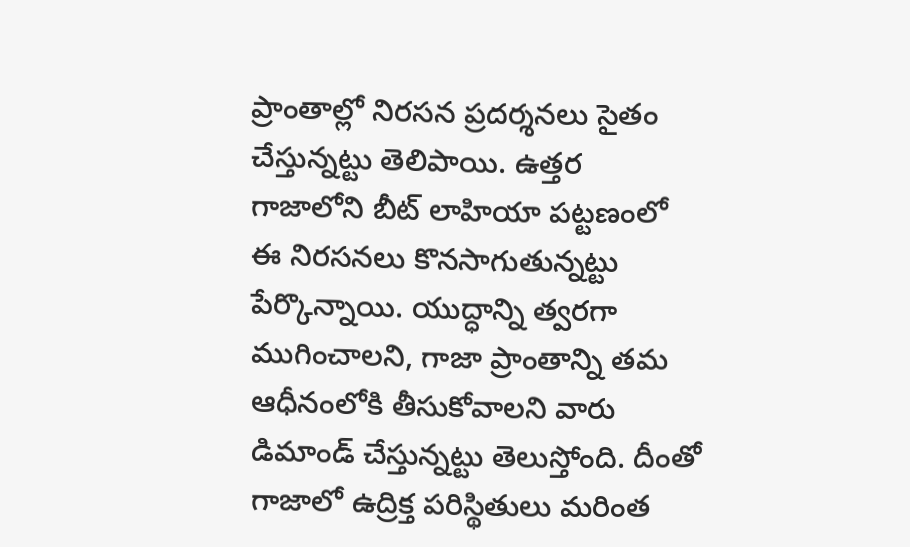ప్రాంతాల్లో నిరసన ప్రదర్శనలు సైతం చేస్తున్నట్టు తెలిపాయి. ఉత్తర గాజాలోని బీట్ లాహియా పట్టణంలో ఈ నిరసనలు కొనసాగుతున్నట్టు పేర్కొన్నాయి. యుద్ధాన్ని త్వరగా ముగించాలని, గాజా ప్రాంతాన్ని తమ ఆధీనంలోకి తీసుకోవాలని వారు డిమాండ్ చేస్తున్నట్టు తెలుస్తోంది. దీంతో గాజాలో ఉద్రిక్త పరిస్థితులు మరింత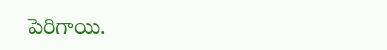పెరిగాయి.